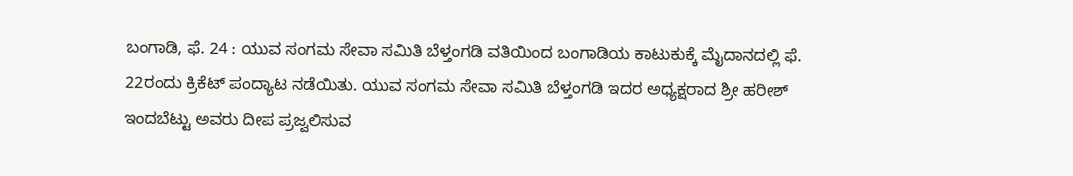ಬಂಗಾಡಿ, ಫೆ. 24 : ಯುವ ಸಂಗಮ ಸೇವಾ ಸಮಿತಿ ಬೆಳ್ತಂಗಡಿ ವತಿಯಿಂದ ಬಂಗಾಡಿಯ ಕಾಟುಕುಕ್ಕೆ ಮೈದಾನದಲ್ಲಿ ಫೆ. 22ರಂದು ಕ್ರಿಕೆಟ್ ಪಂದ್ಯಾಟ ನಡೆಯಿತು. ಯುವ ಸಂಗಮ ಸೇವಾ ಸಮಿತಿ ಬೆಳ್ತಂಗಡಿ ಇದರ ಅಧ್ಯಕ್ಷರಾದ ಶ್ರೀ ಹರೀಶ್ ಇಂದಬೆಟ್ಟು ಅವರು ದೀಪ ಪ್ರಜ್ವಲಿಸುವ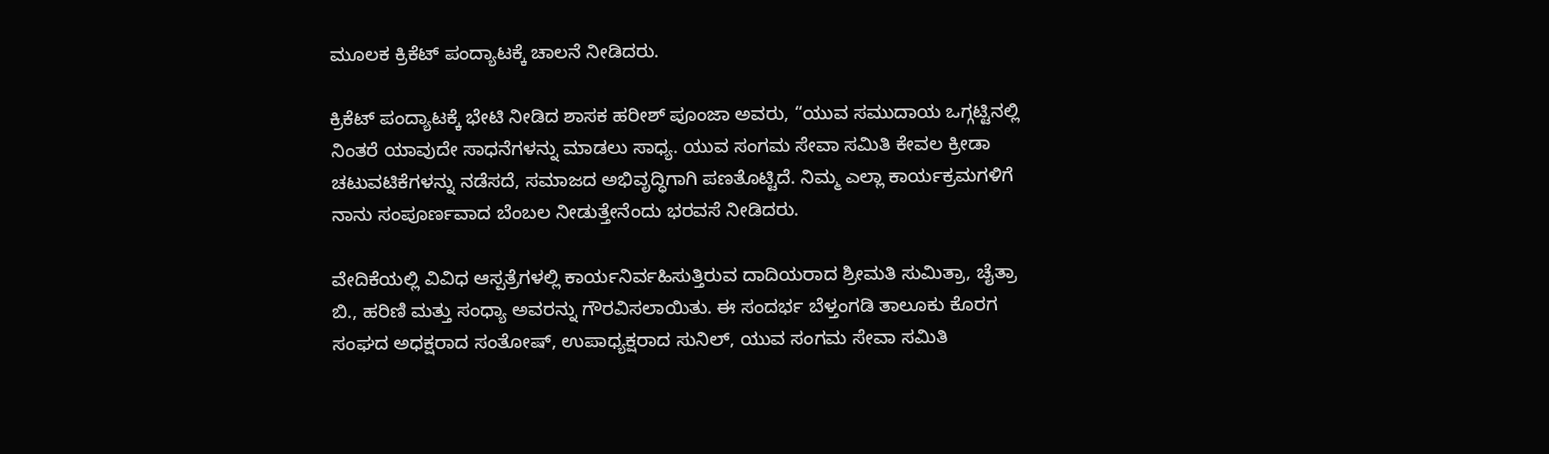ಮೂಲಕ ಕ್ರಿಕೆಟ್ ಪಂದ್ಯಾಟಕ್ಕೆ ಚಾಲನೆ ನೀಡಿದರು.

ಕ್ರಿಕೆಟ್ ಪಂದ್ಯಾಟಕ್ಕೆ ಭೇಟಿ ನೀಡಿದ ಶಾಸಕ ಹರೀಶ್ ಪೂಂಜಾ ಅವರು, “ಯುವ ಸಮುದಾಯ ಒಗ್ಗಟ್ಟಿನಲ್ಲಿ ನಿಂತರೆ ಯಾವುದೇ ಸಾಧನೆಗಳನ್ನು ಮಾಡಲು ಸಾಧ್ಯ. ಯುವ ಸಂಗಮ ಸೇವಾ ಸಮಿತಿ ಕೇವಲ ಕ್ರೀಡಾ ಚಟುವಟಿಕೆಗಳನ್ನು ನಡೆಸದೆ, ಸಮಾಜದ ಅಭಿವೃದ್ಧಿಗಾಗಿ ಪಣತೊಟ್ಟಿದೆ. ನಿಮ್ಮ ಎಲ್ಲಾ ಕಾರ್ಯಕ್ರಮಗಳಿಗೆ ನಾನು ಸಂಪೂರ್ಣವಾದ ಬೆಂಬಲ ನೀಡುತ್ತೇನೆಂದು ಭರವಸೆ ನೀಡಿದರು.

ವೇದಿಕೆಯಲ್ಲಿ ವಿವಿಧ ಆಸ್ಪತ್ರೆಗಳಲ್ಲಿ ಕಾರ್ಯನಿರ್ವಹಿಸುತ್ತಿರುವ ದಾದಿಯರಾದ ಶ್ರೀಮತಿ ಸುಮಿತ್ರಾ, ಚೈತ್ರಾ ಬಿ., ಹರಿಣಿ ಮತ್ತು ಸಂಧ್ಯಾ ಅವರನ್ನು ಗೌರವಿಸಲಾಯಿತು. ಈ ಸಂದರ್ಭ ಬೆಳ್ತಂಗಡಿ ತಾಲೂಕು ಕೊರಗ ಸಂಘದ ಅಧಕ್ಷರಾದ ಸಂತೋಷ್, ಉಪಾಧ್ಯಕ್ಷರಾದ ಸುನಿಲ್, ಯುವ ಸಂಗಮ ಸೇವಾ ಸಮಿತಿ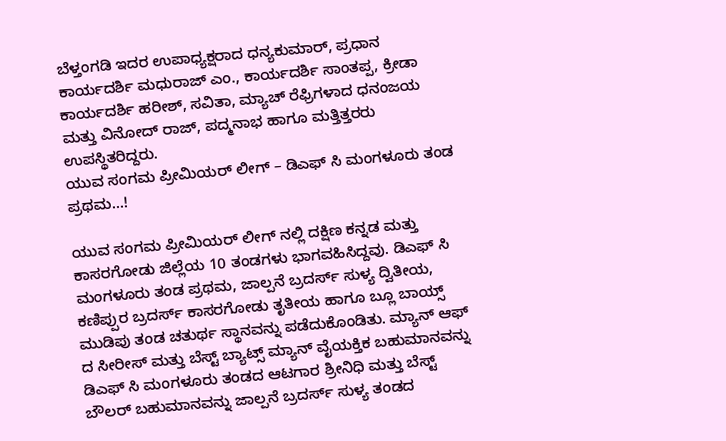ಬೆಳ್ತಂಗಡಿ ಇದರ ಉಪಾಧ್ಯಕ್ಷರಾದ ಧನ್ಯಕುಮಾರ್, ಪ್ರಧಾನ ಕಾರ್ಯದರ್ಶಿ ಮಧುರಾಜ್ ಎಂ., ಕಾರ್ಯದರ್ಶಿ ಸಾಂತಪ್ಪ, ಕ್ರೀಡಾ ಕಾರ್ಯದರ್ಶಿ ಹರೀಶ್, ಸವಿತಾ, ಮ್ಯಾಚ್ ರೆಫ್ರಿಗಳಾದ ಧನಂಜಯ ಮತ್ತು ವಿನೋದ್ ರಾಜ್, ಪದ್ಮನಾಭ ಹಾಗೂ ಮತ್ತಿತ್ತರರು ಉಪಸ್ಥಿತರಿದ್ದರು.
ಯುವ ಸಂಗಮ ಪ್ರೀಮಿಯರ್ ಲೀಗ್ – ಡಿಎಫ್ ಸಿ ಮಂಗಳೂರು ತಂಡ ಪ್ರಥಮ…!

ಯುವ ಸಂಗಮ ಪ್ರೀಮಿಯರ್ ಲೀಗ್ ನಲ್ಲಿ ದಕ್ಷಿಣ ಕನ್ನಡ ಮತ್ತು ಕಾಸರಗೋಡು ಜಿಲ್ಲೆಯ 10 ತಂಡಗಳು ಭಾಗವಹಿಸಿದ್ದವು. ಡಿಎಫ್ ಸಿ ಮಂಗಳೂರು ತಂಡ ಪ್ರಥಮ, ಜಾಲ್ಪನೆ ಬ್ರದರ್ಸ್ ಸುಳ್ಯ ದ್ವಿತೀಯ, ಕಣಿಪ್ಪುರ ಬ್ರದರ್ಸ್ ಕಾಸರಗೋಡು ತೃತೀಯ ಹಾಗೂ ಬ್ಲೂ ಬಾಯ್ಸ್ ಮುಡಿಪು ತಂಡ ಚತುರ್ಥ ಸ್ಥಾನವನ್ನು ಪಡೆದುಕೊಂಡಿತು. ಮ್ಯಾನ್ ಆಫ್ ದ ಸೀರೀಸ್ ಮತ್ತು ಬೆಸ್ಟ್ ಬ್ಯಾಟ್ಸ್ ಮ್ಯಾನ್ ವೈಯಕ್ತಿಕ ಬಹುಮಾನವನ್ನು ಡಿಎಫ್ ಸಿ ಮಂಗಳೂರು ತಂಡದ ಆಟಗಾರ ಶ್ರೀನಿಧಿ ಮತ್ತು ಬೆಸ್ಟ್ ಬೌಲರ್ ಬಹುಮಾನವನ್ನು ಜಾಲ್ಪನೆ ಬ್ರದರ್ಸ್ ಸುಳ್ಯ ತಂಡದ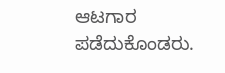ಆಟಗಾರ ಪಡೆದುಕೊಂಡರು.